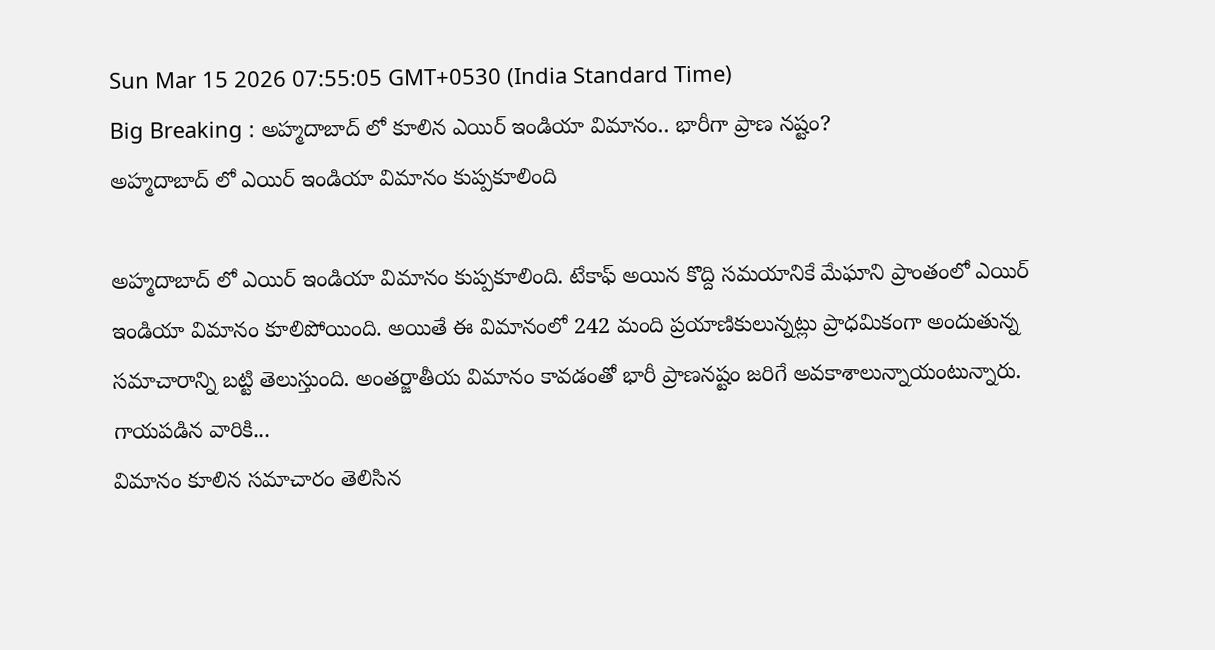Sun Mar 15 2026 07:55:05 GMT+0530 (India Standard Time)
Big Breaking : అహ్మదాబాద్ లో కూలిన ఎయిర్ ఇండియా విమానం.. భారీగా ప్రాణ నష్టం?
అహ్మదాబాద్ లో ఎయిర్ ఇండియా విమానం కుప్పకూలింది

అహ్మదాబాద్ లో ఎయిర్ ఇండియా విమానం కుప్పకూలింది. టేకాఫ్ అయిన కొద్ది సమయానికే మేఘాని ప్రాంతంలో ఎయిర్ ఇండియా విమానం కూలిపోయింది. అయితే ఈ విమానంలో 242 మంది ప్రయాణికులున్నట్లు ప్రాధమికంగా అందుతున్న సమాచారాన్ని బట్టి తెలుస్తుంది. అంతర్జాతీయ విమానం కావడంతో భారీ ప్రాణనష్టం జరిగే అవకాశాలున్నాయంటున్నారు.
గాయపడిన వారికి...
విమానం కూలిన సమాచారం తెలిసిన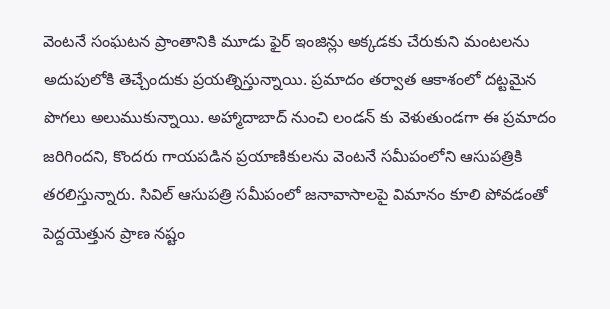వెంటనే సంఘటన ప్రాంతానికి మూడు ఫైర్ ఇంజిన్లు అక్కడకు చేరుకుని మంటలను అదుపులోకి తెచ్చేందుకు ప్రయత్నిస్తున్నాయి. ప్రమాదం తర్వాత ఆకాశంలో దట్టమైన పొగలు అలుముకున్నాయి. అహ్మాదాబాద్ నుంచి లండన్ కు వెళుతుండగా ఈ ప్రమాదం జరిగిందని, కొందరు గాయపడిన ప్రయాణికులను వెంటనే సమీపంలోని ఆసుపత్రికి తరలిస్తున్నారు. సివిల్ ఆసుపత్రి సమీపంలో జనావాసాలపై విమానం కూలి పోవడంతో పెద్దయెత్తున ప్రాణ నష్టం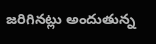జరిగినట్లు అందుతున్న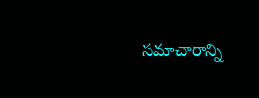సమాచారాన్ని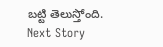బట్టి తెలుస్తోంది.
Next Story